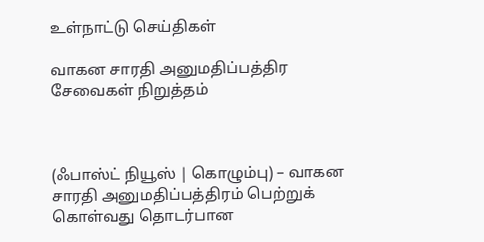உள்நாட்டு செய்திகள்

வாகன சாரதி அனுமதிப்பத்திர சேவைகள் நிறுத்தம்



(ஃபாஸ்ட் நியூஸ் | கொழும்பு) – வாகன சாரதி அனுமதிப்பத்திரம் பெற்றுக் கொள்வது தொடர்பான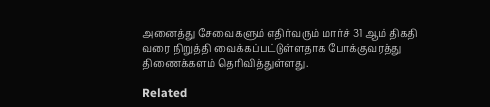அனைத்து சேவைகளும் எதிர்வரும் மார்ச் 31 ஆம் திகதி வரை நிறுத்தி வைக்கப்பட்டுள்ளதாக போக்குவரத்து திணைக்களம் தெரிவித்துள்ளது.

Related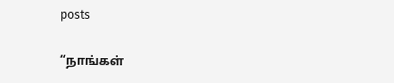posts

“நாங்கள்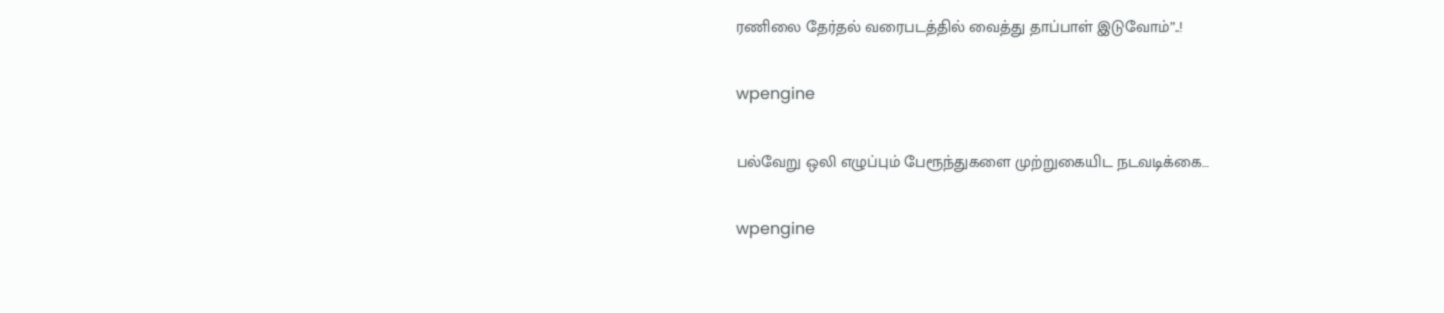ரணிலை தேர்தல் வரைபடத்தில் வைத்து தாப்பாள் இடுவோம்”..!

wpengine

பல்வேறு ஒலி எழுப்பும் பேரூந்துகளை முற்றுகையிட நடவடிக்கை…

wpengine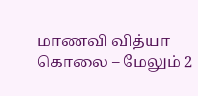மாணவி வித்யா கொலை – மேலும் 2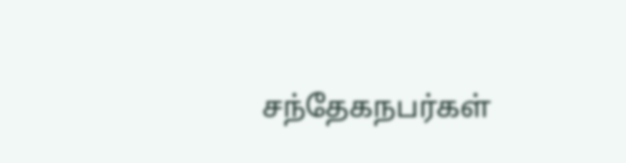சந்தேகநபர்கள்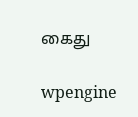கைது

wpengine